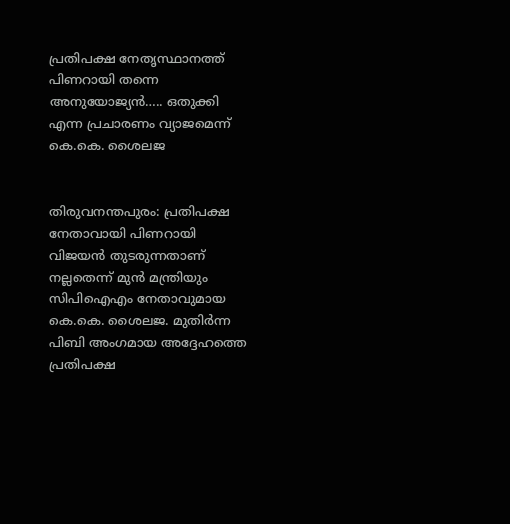പ്രതിപക്ഷ നേതൃസ്ഥാനത്ത് പിണറായി തന്നെ അനുയോജ്യൻ….. ഒതുക്കി എന്ന പ്രചാരണം വ്യാജമെന്ന് കെ.കെ. ശൈലജ


തിരുവനന്തപുരം: പ്രതിപക്ഷ നേതാവായി പിണറായി വിജയൻ തുടരുന്നതാണ് നല്ലതെന്ന് മുൻ മന്ത്രിയും സിപിഐഎം നേതാവുമായ കെ.കെ. ശൈലജ. മുതിർന്ന പിബി അംഗമായ അദ്ദേഹത്തെ പ്രതിപക്ഷ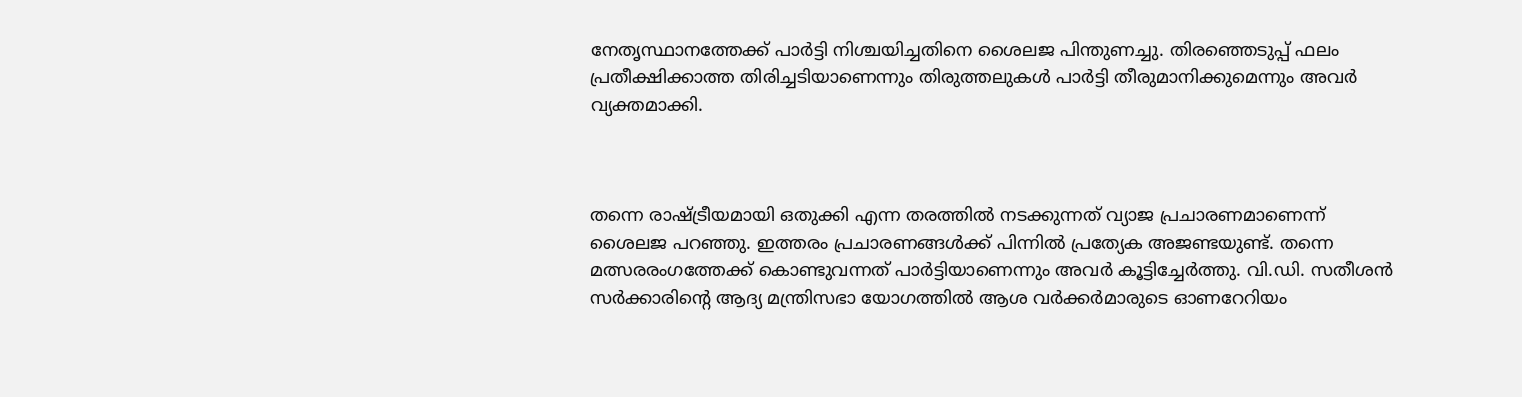നേതൃസ്ഥാനത്തേക്ക് പാർട്ടി നിശ്ചയിച്ചതിനെ ശൈലജ പിന്തുണച്ചു. തിരഞ്ഞെടുപ്പ് ഫലം പ്രതീക്ഷിക്കാത്ത തിരിച്ചടിയാണെന്നും തിരുത്തലുകൾ പാർട്ടി തീരുമാനിക്കുമെന്നും അവർ വ്യക്തമാക്കി.



തന്നെ രാഷ്ട്രീയമായി ഒതുക്കി എന്ന തരത്തിൽ നടക്കുന്നത് വ്യാജ പ്രചാരണമാണെന്ന് ശൈലജ പറഞ്ഞു. ഇത്തരം പ്രചാരണങ്ങൾക്ക് പിന്നിൽ പ്രത്യേക അജണ്ടയുണ്ട്. തന്നെ മത്സരരംഗത്തേക്ക് കൊണ്ടുവന്നത് പാർട്ടിയാണെന്നും അവർ കൂട്ടിച്ചേർത്തു. വി.ഡി. സതീശൻ സർക്കാരിന്റെ ആദ്യ മന്ത്രിസഭാ യോഗത്തിൽ ആശ വർക്കർമാരുടെ ഓണറേറിയം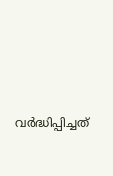വർദ്ധിപ്പിച്ചത്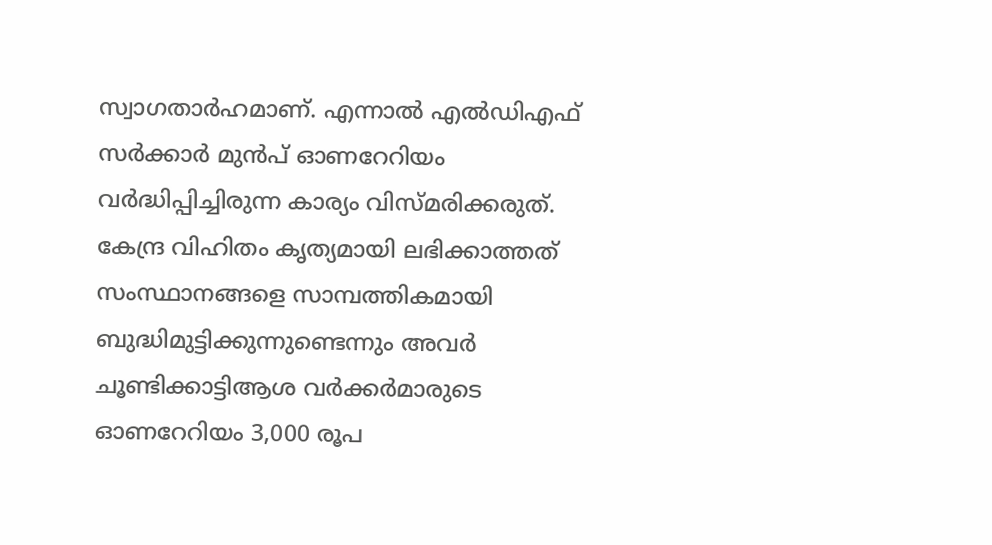സ്വാഗതാർഹമാണ്. എന്നാൽ എൽഡിഎഫ് സർക്കാർ മുൻപ് ഓണറേറിയം വർദ്ധിപ്പിച്ചിരുന്ന കാര്യം വിസ്മരിക്കരുത്. കേന്ദ്ര വിഹിതം കൃത്യമായി ലഭിക്കാത്തത് സംസ്ഥാനങ്ങളെ സാമ്പത്തികമായി ബുദ്ധിമുട്ടിക്കുന്നുണ്ടെന്നും അവർ ചൂണ്ടിക്കാട്ടിആശ വർക്കർമാരുടെ ഓണറേറിയം 3,000 രൂപ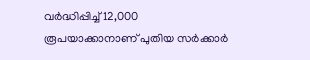വർദ്ധിപ്പിച്ച് 12,000 രൂപയാക്കാനാണ് പുതിയ സർക്കാർ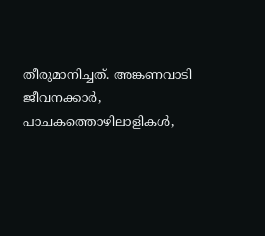തീരുമാനിച്ചത്. അങ്കണവാടി ജീവനക്കാർ, പാചകത്തൊഴിലാളികൾ,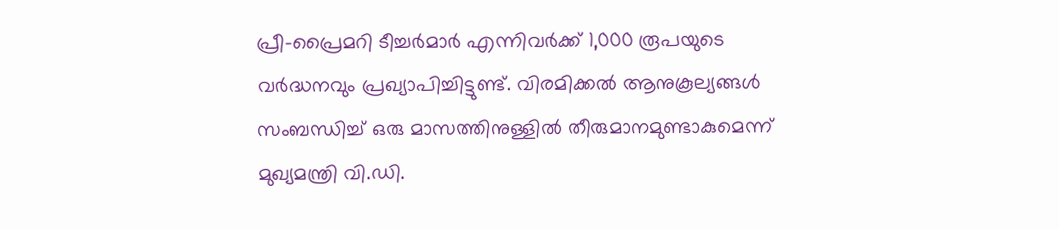പ്രീ-പ്രൈമറി ടീച്ചർമാർ എന്നിവർക്ക് 1,000 രൂപയുടെ വർദ്ധനവും പ്രഖ്യാപിച്ചിട്ടുണ്ട്. വിരമിക്കൽ ആനുകൂല്യങ്ങൾ സംബന്ധിച്ച് ഒരു മാസത്തിനുള്ളിൽ തീരുമാനമുണ്ടാകുമെന്ന് മുഖ്യമന്ത്രി വി.ഡി.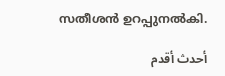സതീശൻ ഉറപ്പുനൽകി.

أحدث أقدم